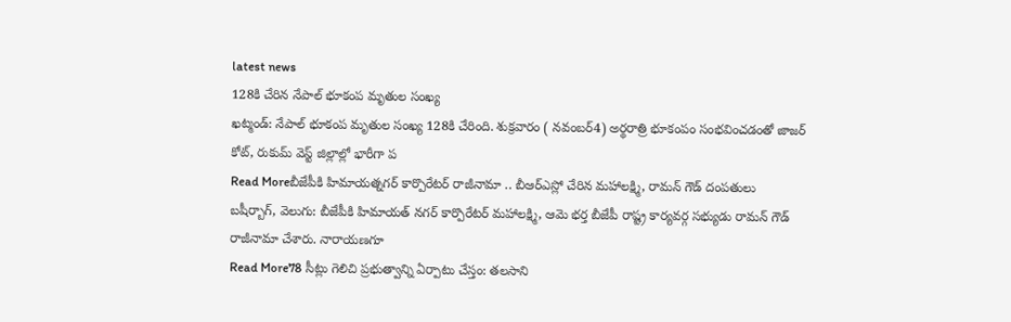latest news
128కి చేరిన నేపాల్ భూకంప మృతుల సంఖ్య
ఖట్మండ్: నేపాల్ భూకంప మృతుల సంఖ్య 128కి చేరింది. శుక్రవారం ( నవంబర్4) అర్థరాత్రి భూకంపం సంభవించడంతో జాజర్ కోట్, రుకుమ్ వెస్ట్ జిల్లాల్లో భారీగా ప
Read Moreబీజేపీకి హిమాయత్నగర్ కార్పొరేటర్ రాజీనామా .. బీఆర్ఎస్లో చేరిన మహాలక్ష్మి, రామన్ గౌడ్ దంపతులు
బషీర్బాగ్, వెలుగు: బీజేపీకి హిమాయత్ నగర్ కార్పొరేటర్ మహాలక్ష్మి, ఆమె భర్త బీజేపీ రాష్ట్ర కార్యవర్గ సభ్యుడు రామన్ గౌడ్ రాజీనామా చేశారు. నారాయణగూ
Read More78 సీట్లు గెలిచి ప్రభుత్వాన్ని ఏర్పాటు చేస్తం: తలసాని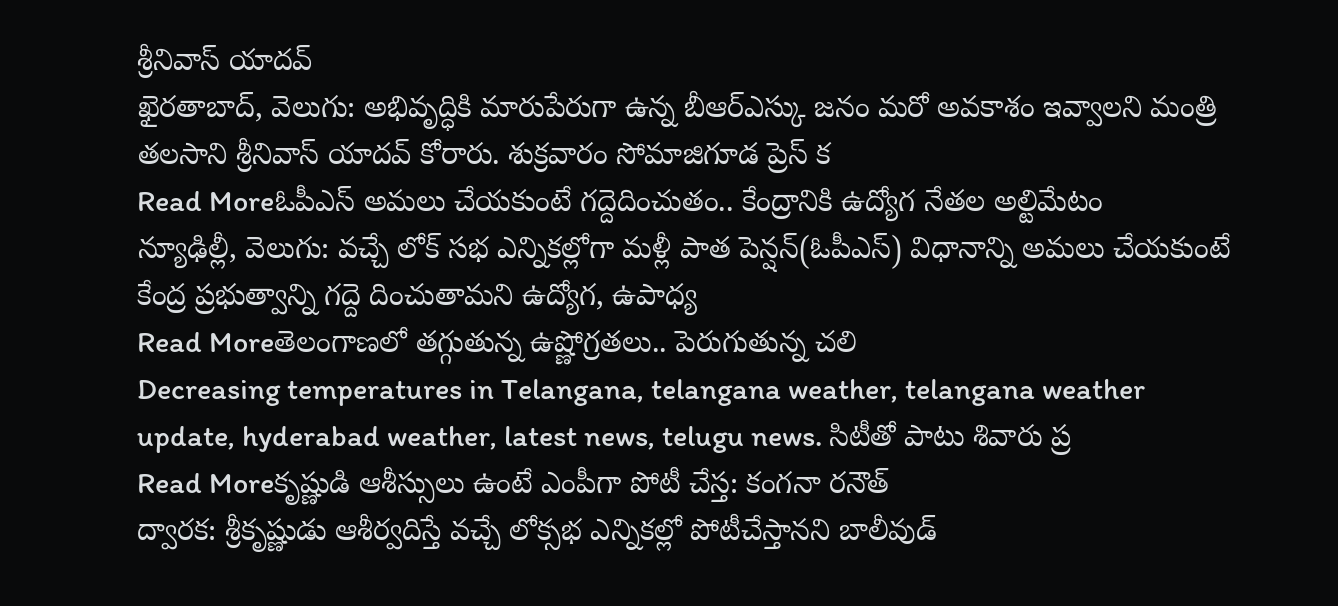శ్రీనివాస్ యాదవ్
ఖైరతాబాద్, వెలుగు: అభివృద్ధికి మారుపేరుగా ఉన్న బీఆర్ఎస్కు జనం మరో అవకాశం ఇవ్వాలని మంత్రి తలసాని శ్రీనివాస్ యాదవ్ కోరారు. శుక్రవారం సోమాజిగూడ ప్రెస్ క
Read Moreఓపీఎస్ అమలు చేయకుంటే గద్దెదించుతం.. కేంద్రానికి ఉద్యోగ నేతల అల్టిమేటం
న్యూఢిల్లీ, వెలుగు: వచ్చే లోక్ సభ ఎన్నికల్లోగా మళ్లీ పాత పెన్షన్(ఓపీఎస్) విధానాన్ని అమలు చేయకుంటే కేంద్ర ప్రభుత్వాన్ని గద్దె దించుతామని ఉద్యోగ, ఉపాధ్య
Read Moreతెలంగాణలో తగ్గుతున్న ఉష్ణోగ్రతలు.. పెరుగుతున్న చలి
Decreasing temperatures in Telangana, telangana weather, telangana weather update, hyderabad weather, latest news, telugu news. సిటీతో పాటు శివారు ప్ర
Read Moreకృష్ణుడి ఆశీస్సులు ఉంటే ఎంపీగా పోటీ చేస్త: కంగనా రనౌత్
ద్వారక: శ్రీకృష్ణుడు ఆశీర్వదిస్తే వచ్చే లోక్సభ ఎన్నికల్లో పోటీచేస్తానని బాలీవుడ్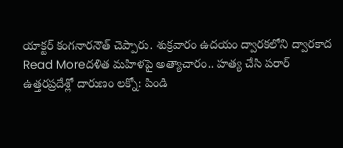యాక్టర్ కంగనారనౌత్ చెప్పారు. శుక్రవారం ఉదయం ద్వారకలోని ద్వారకాద
Read Moreదళిత మహిళపై అత్యాచారం.. హత్య చేసి పరార్
ఉత్తరప్రదేశ్లో దారుణం లక్నో: పిండి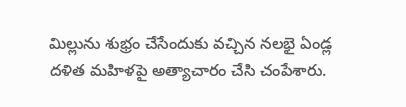మిల్లును శుభ్రం చేసేందుకు వచ్చిన నలభై ఏండ్ల దళిత మహిళపై అత్యాచారం చేసి చంపేశారు.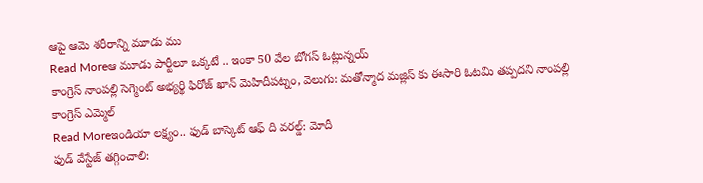ఆపై ఆమె శరీరాన్ని మూడు ము
Read Moreఆ మూడు పార్టీలూ ఒక్కటే .. ఇంకా 50 వేల బోగస్ ఓట్లున్నయ్
కాంగ్రెస్ నాంపల్లి సెగ్మెంట్ అభ్యర్థి ఫిరోజ్ ఖాన్ మెహిదీపట్నం, వెలుగు: మతోన్మాద మజ్లిస్ కు ఈసారి ఓటమి తప్పదని నాంపల్లి కాంగ్రెస్ ఎమ్మెల్
Read Moreఇండియా లక్ష్యం.. ఫుడ్ బాస్కెట్ ఆఫ్ ది వరల్డ్: మోదీ
ఫుడ్ వేస్టేజ్ తగ్గించాలి: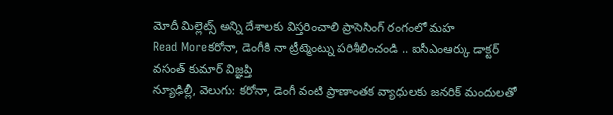మోదీ మిల్లెట్స్ అన్ని దేశాలకు విస్తరించాలి ప్రాసెసింగ్ రంగంలో మహ
Read Moreకరోనా, డెంగీకి నా ట్రీట్మెంట్ను పరిశీలించండి .. ఐసీఎంఆర్కు డాక్టర్ వసంత్ కుమార్ విజ్ఞప్తి
న్యూఢిల్లీ, వెలుగు: కరోనా, డెంగీ వంటి ప్రాణాంతక వ్యాధులకు జనరిక్ మందులతో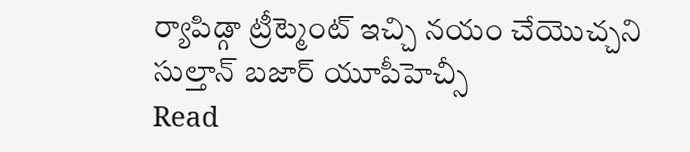ర్యాపిడ్గా ట్రీట్మెంట్ ఇచ్చి నయం చేయొచ్చని సుల్తాన్ బజార్ యూపీహెచ్సీ
Read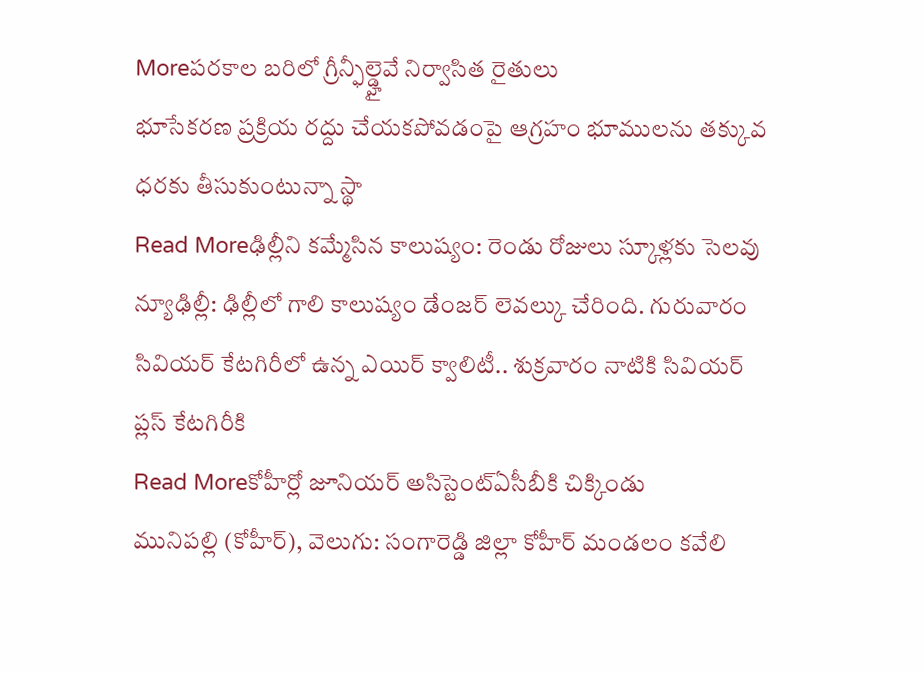Moreపరకాల బరిలో గ్రీన్ఫీల్డ్హైవే నిర్వాసిత రైతులు
భూసేకరణ ప్రక్రియ రద్దు చేయకపోవడంపై ఆగ్రహం భూములను తక్కువ ధరకు తీసుకుంటున్నా స్థా
Read Moreఢిల్లీని కమ్మేసిన కాలుష్యం: రెండు రోజులు స్కూళ్లకు సెలవు
న్యూఢిల్లీ: ఢిల్లీలో గాలి కాలుష్యం డేంజర్ లెవల్కు చేరింది. గురువారం సివియర్ కేటగిరీలో ఉన్న ఎయిర్ క్వాలిటీ.. శుక్రవారం నాటికి సివియర్ ప్లస్ కేటగిరీకి
Read Moreకోహీర్లో జూనియర్ అసిస్టెంట్ఏసీబీకి చిక్కిండు
మునిపల్లి (కోహీర్), వెలుగు: సంగారెడ్డి జిల్లా కోహీర్ మండలం కవేలి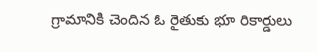గ్రామానికి చెందిన ఓ రైతుకు భూ రికార్డులు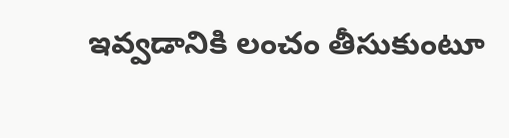ఇవ్వడానికి లంచం తీసుకుంటూ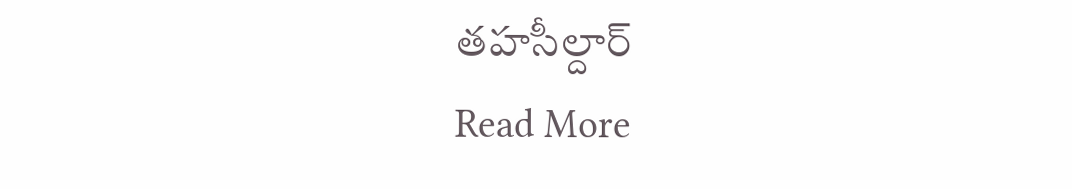తహసీల్దార్
Read More